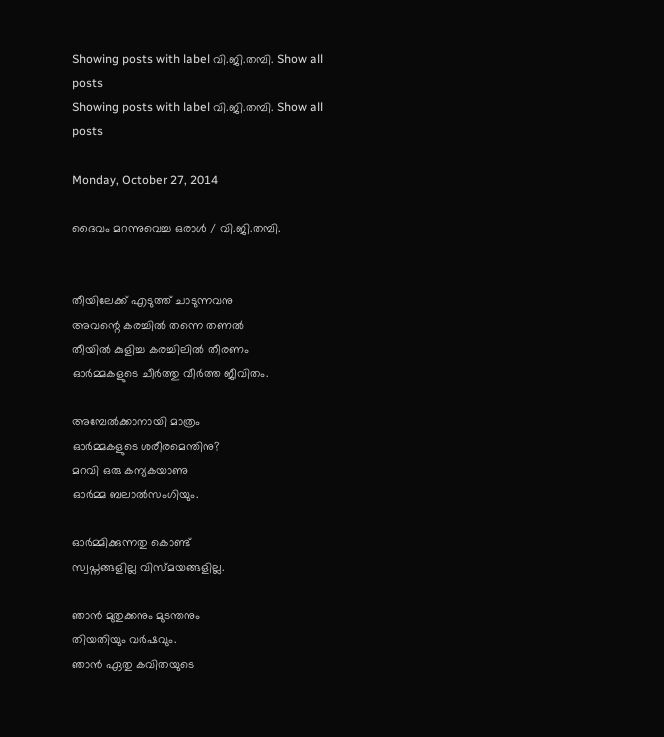Showing posts with label വി.ജി.തമ്പി. Show all posts
Showing posts with label വി.ജി.തമ്പി. Show all posts

Monday, October 27, 2014

ദൈവം മറന്നുവെച്ച ഒരാൾ / വി.ജി.തമ്പി.


തീയിലേക്ക്‌ എടുത്ത്‌ ചാടുന്നവനു
അവന്റെ കരച്ചിൽ തന്നെ തണൽ
തീയിൽ കുളിച്ച കരച്ചിലിൽ തീരണം
ഓർമ്മകളുടെ ചീർത്തു വീർത്ത ജീവിതം.

അമ്പേൽക്കാനായി മാത്രം
ഓർമ്മകളുടെ ശരീരമെന്തിനു?
മറവി ഒരു കന്യകയാണു
ഓർമ്മ ബലാൽസംഗിയും.

ഓർമ്മിക്കുന്നതു കൊണ്ട്‌
സ്വപ്നങ്ങളില്ല വിസ്മയങ്ങളില്ല.

ഞാൻ മുതുക്കനും മുടന്തനും
തിയതിയും വർഷവും.
ഞാൻ ഏതു കവിതയുടെ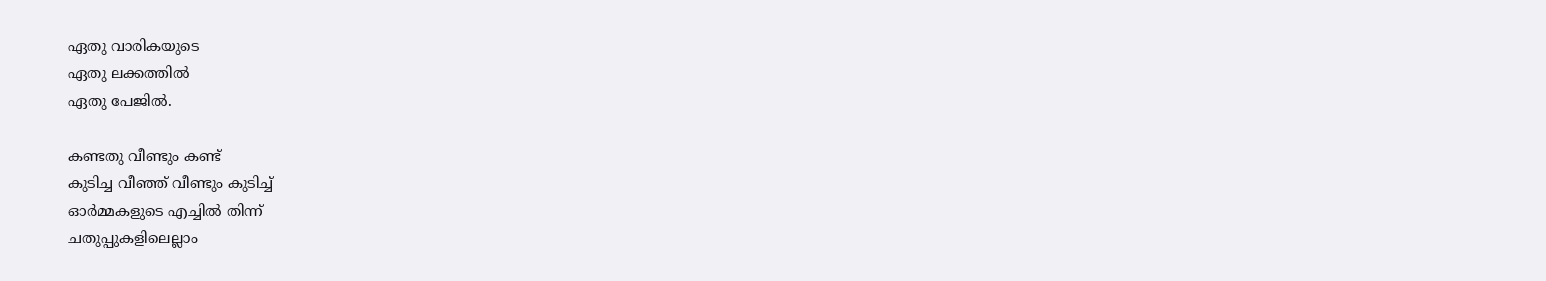ഏതു വാരികയുടെ
ഏതു ലക്കത്തിൽ
ഏതു പേജിൽ.

കണ്ടതു വീണ്ടും കണ്ട്‌
കുടിച്ച വീഞ്ഞ്‌ വീണ്ടും കുടിച്ച്‌
ഓർമ്മകളുടെ എച്ചിൽ തിന്ന്
ചതുപ്പുകളിലെല്ലാം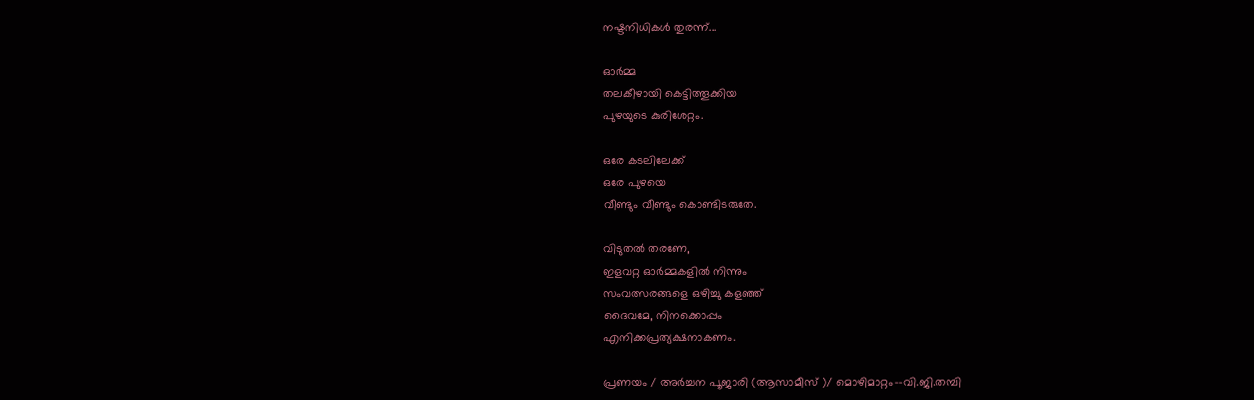നഷ്ടനിധികൾ തുരന്ന്...

ഓർമ്മ
തലകീഴായി കെട്ടിത്തൂക്കിയ
പുഴയുടെ കുരിശേറ്റം.

ഒരേ കടലിലേക്ക്‌
ഒരേ പുഴയെ
വീണ്ടും വീണ്ടും കൊണ്ടിടരുതേ.

വിടുതൽ തരണേ,
ഇളവറ്റ ഓർമ്മകളിൽ നിന്നും
സംവത്സരങ്ങളെ ഒഴിച്ചു കളഞ്ഞ്‌
ദൈവമേ, നിനക്കൊപ്പം
എനിക്കപ്രത്യക്ഷനാകണം.

പ്രണയം / അർച്ചന പൂജാരി (ആസാമീസ്‌ )/ മൊഴിമാറ്റം--വി.ജി.തമ്പി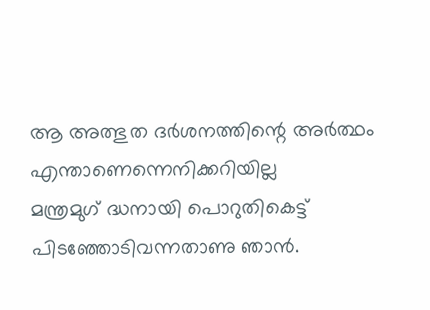ആ അത്ഭുത ദർശനത്തിന്റെ അർത്ഥം
എന്താണെന്നെനിക്കറിയില്ല
മന്ത്രമുഗ്‌ ദ്ധനായി പൊറുതികെട്ട്‌
പിടഞ്ഞോടിവന്നതാണു ഞാൻ.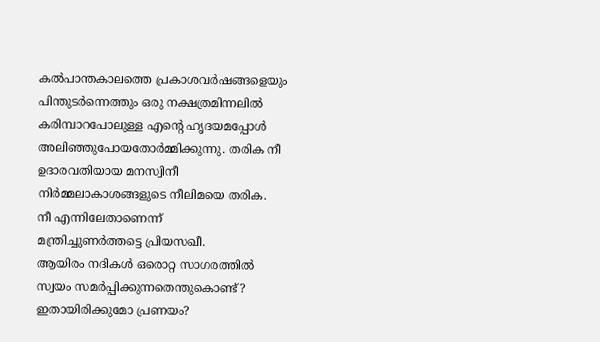കൽപാന്തകാലത്തെ പ്രകാശവർഷങ്ങളെയും
പിന്തുടർന്നെത്തും ഒരു നക്ഷത്രമിന്നലിൽ
കരിമ്പാറപോലുള്ള എന്റെ ഹൃദയമപ്പോൾ
അലിഞ്ഞുപോയതോർമ്മിക്കുന്നു. തരിക നീ
ഉദാരവതിയായ മനസ്വിനീ
നിർമ്മലാകാശങ്ങളുടെ നീലിമയെ തരിക.
നീ എന്നിലേതാണെന്ന്
മന്ത്രിച്ചുണർത്തട്ടെ പ്രിയസഖീ.
ആയിരം നദികൾ ഒരൊറ്റ സാഗരത്തിൽ
സ്വയം സമർപ്പിക്കുന്നതെന്തുകൊണ്ട്‌?
ഇതായിരിക്കുമോ പ്രണയം?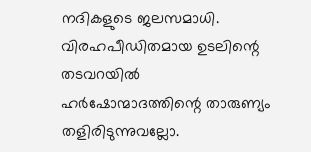നദികളുടെ ജലസമാധി.
വിരഹപീഡിതമായ ഉടലിന്റെ തടവറയിൽ
ഹർഷോന്മാദത്തിന്റെ താരുണ്യം തളിരിടുന്നുവല്ലോ.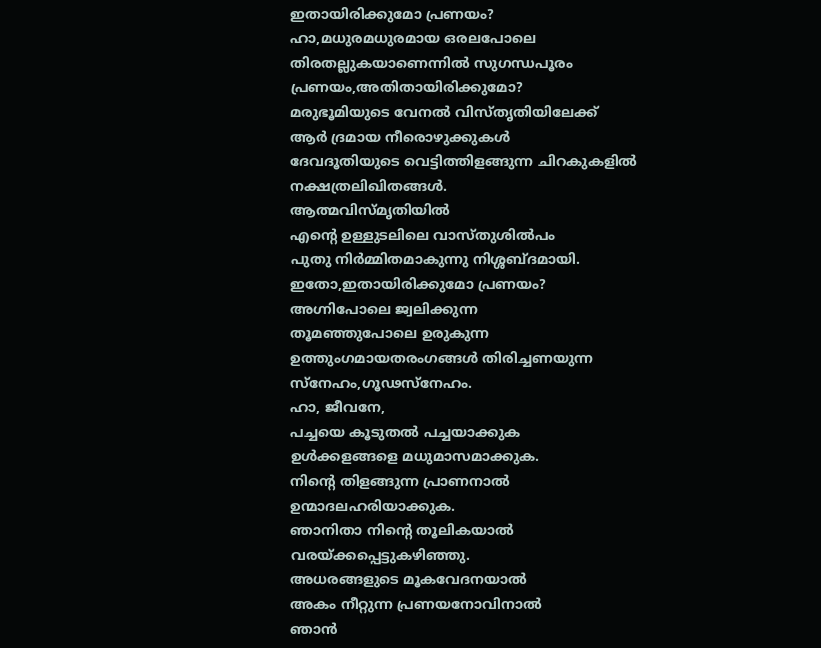ഇതായിരിക്കുമോ പ്രണയം?
ഹാ,മധുരമധുരമായ ഒരലപോലെ
തിരതല്ലുകയാണെന്നിൽ സുഗന്ധപൂരം
പ്രണയം,അതിതായിരിക്കുമോ?
മരുഭൂമിയുടെ വേനൽ വിസ്തൃതിയിലേക്ക്‌
ആർ ദ്രമായ നീരൊഴുക്കുകൾ
ദേവദൂതിയുടെ വെട്ടിത്തിളങ്ങുന്ന ചിറകുകളിൽ
നക്ഷത്രലിഖിതങ്ങൾ.
ആത്മവിസ്മൃതിയിൽ
എന്റെ ഉള്ളുടലിലെ വാസ്തുശിൽപം
പുതു നിർമ്മിതമാകുന്നു നിശ്ശബ്ദമായി.
ഇതോ,ഇതായിരിക്കുമോ പ്രണയം?
അഗ്നിപോലെ ജ്വലിക്കുന്ന
തൂമഞ്ഞുപോലെ ഉരുകുന്ന
ഉത്തുംഗമായതരംഗങ്ങൾ തിരിച്ചണയുന്ന
സ്നേഹം,ഗൂഢസ്നേഹം.
ഹാ, ജീവനേ,
പച്ചയെ കൂടുതൽ പച്ചയാക്കുക
ഉൾക്കളങ്ങളെ മധുമാസമാക്കുക.
നിന്റെ തിളങ്ങുന്ന പ്രാണനാൽ
ഉന്മാദലഹരിയാക്കുക.
ഞാനിതാ നിന്റെ തൂലികയാൽ
വരയ്ക്കപ്പെട്ടുകഴിഞ്ഞു.
അധരങ്ങളുടെ മൂകവേദനയാൽ
അകം നീറ്റുന്ന പ്രണയനോവിനാൽ
ഞാൻ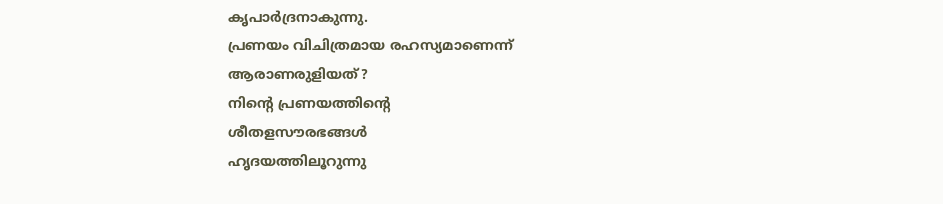കൃപാർദ്രനാകുന്നു.
പ്രണയം വിചിത്രമായ രഹസ്യമാണെന്ന്
ആരാണരുളിയത്‌?
നിന്റെ പ്രണയത്തിന്റെ
ശീതളസൗരഭങ്ങൾ
ഹൃദയത്തിലൂറുന്നു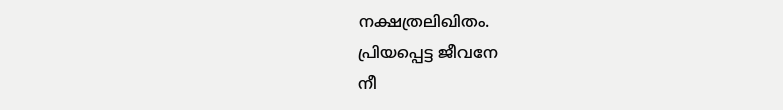നക്ഷത്രലിഖിതം.
പ്രിയപ്പെട്ട ജീവനേ
നീ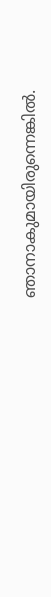ഞാനാകുമായിരുന്നെങ്കിൽ.